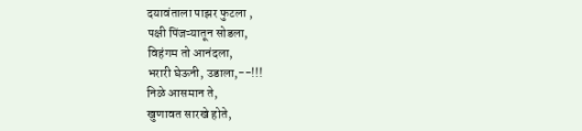दयावंताला पाझर फुटला ,
पक्षी पिंजऱ्यातून सोडला,
विहंगम तो आनंदला,
भरारी घेऊनी, उडाला,--!!!
निळे आसमान ते,
खुणावत सारखे होते,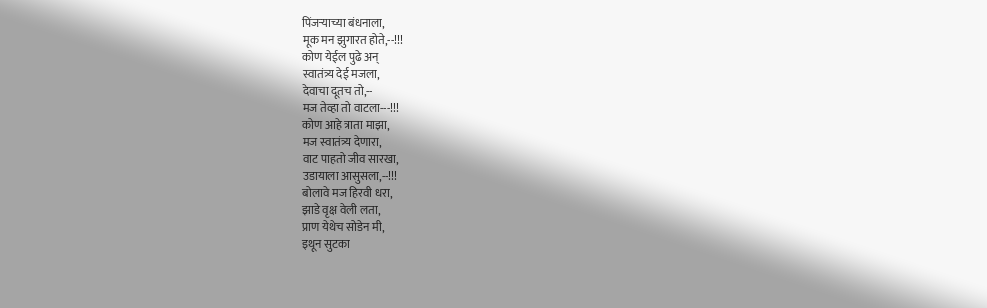पिंजऱ्याच्या बंधनाला,
मूक मन झुगारत होते,--!!!
कोण येईल पुढे अन्
स्वातंत्र्य देई मजला,
देवाचा दूतच तो,--
मज तेव्हा तो वाटला---!!!
कोण आहे त्राता माझा,
मज स्वातंत्र्य देणारा,
वाट पाहतो जीव सारखा,
उडायाला आसुसला,--!!!
बोलावे मज हिरवी धरा,
झाडे वृक्ष वेली लता,
प्राण येथेच सोडेन मी,
इथून सुटका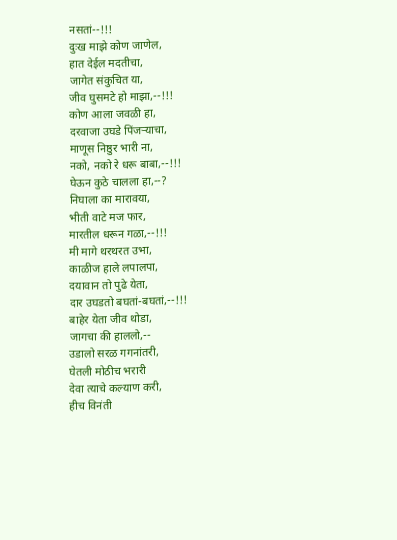नसतां--!!!
दुःख माझे कोण जाणेल,
हात देईल मदतीचा,
जागेत संकुचित या,
जीव घुसमटे हो माझा,--!!!
कोण आला जवळी हा,
दरवाजा उघडे पिंजऱ्याचा,
माणूस निष्ठुर भारी ना,
नको, नको रे धरू बाबा,--!!!
घेऊन कुठे चालला हा,--?
निघाला का मारावया,
भीती वाटे मज फार,
मारतील धरून गळा,--!!!
मी मागे थरथरत उभा,
काळीज हाले लपालपा,
दयावान तो पुढे येता,
दार उघडतो बघतां-बघतां,--!!!
बाहेर येता जीव थोडा,
जागचा की हाललो,--
उडालो सरळ गगनांतरी,
घेतली मोठीच भरारी
देवा त्याचे कल्याण करी,
हीच विनंती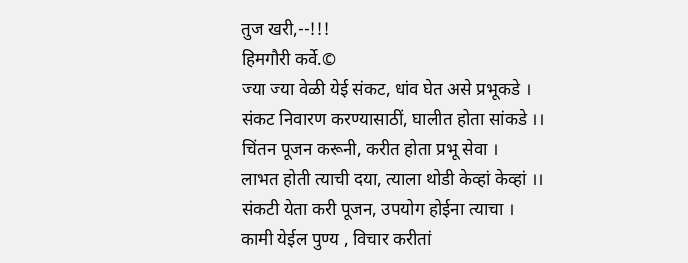तुज खरी,--!!!
हिमगौरी कर्वे.©
ज्या ज्या वेळी येई संकट, धांव घेत असे प्रभूकडे ।
संकट निवारण करण्यासाठीं, घालीत होता सांकडे ।।
चिंतन पूजन करूनी, करीत होता प्रभू सेवा ।
लाभत होती त्याची दया, त्याला थोडी केव्हां केव्हां ।।
संकटी येता करी पूजन, उपयोग होईना त्याचा ।
कामी येईल पुण्य , विचार करीतां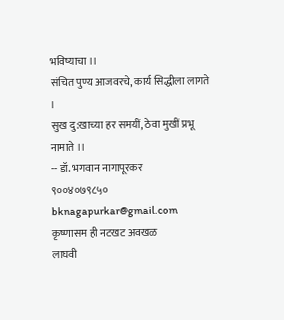भविष्याचा ।।
संचित पुण्य आजवरचे, कार्य सिद्धीला लागते ।
सुख दु:खाच्या हर समयीं, ठेवा मुखीं प्रभू नामाते ।।
-- डॉ. भगवान नागापूरकर
९००४०७९८५०
bknagapurkar@gmail.com
कृष्णासम ही नटखट अवखळ
लाघवी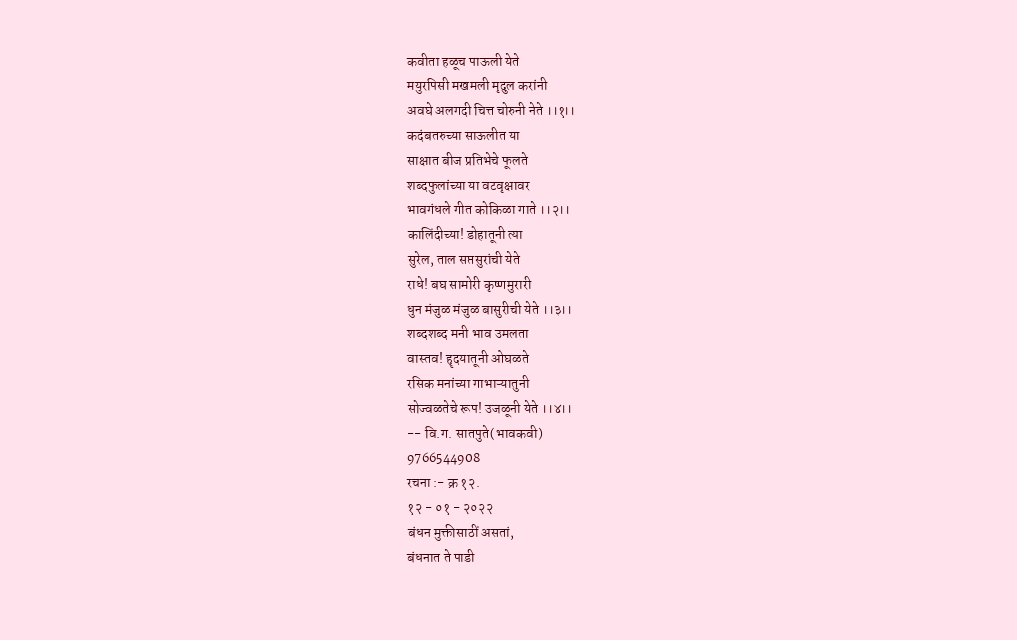कवीता हळूच पाऊली येते
मयुरपिसी मखमली मृदुल करांनी
अवघे अलगदी चित्त चोरुनी नेते ।।१।।
कदंबतरुच्या साऊलीत या
साक्षात बीज प्रतिभेचे फूलते
शब्दफुलांच्या या वटवृक्षावर
भावगंधले गीत कोकिळा गाते ।।२।।
कालिंदीच्या! डोहातूनी त्या
सुरेल, ताल सप्तसुरांची येते
राधे! बघ सामोरी कृष्णमुरारी
धुन मंजुळ मंजुळ बासुरीची येते ।।३।।
शब्दशब्द मनी भाव उमलता
वास्तव! हॄदयातूनी ओघळते
रसिक मनांच्या गाभाऱ्यातुनी
सोज्वळतेचे रूप! उजळूनी येते ।।४।।
-- वि.ग. सातपुते(भावकवी)
9766544908
रचना :- क्र १२.
१२ - ०१ - २०२२
बंधन मुक्तीसाठीं असतां,
बंधनात ते पाडी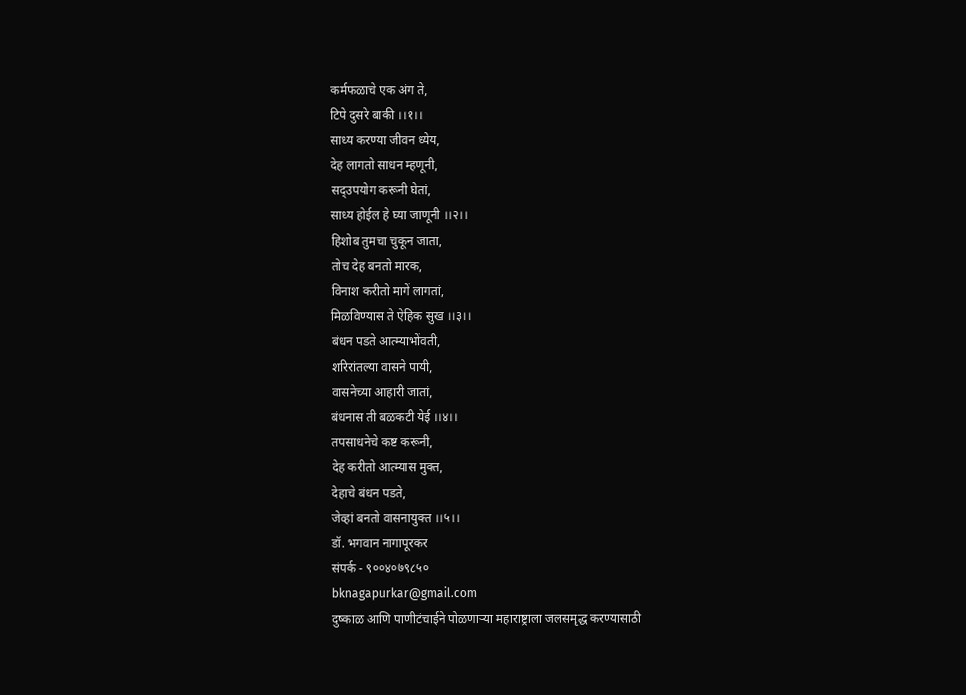कर्मफळाचे एक अंग ते,
टिपे दुसरे बाकी ।।१।।
साध्य करण्या जीवन ध्येय,
देह लागतो साधन म्हणूनी,
सद्उपयोग करूनी घेतां,
साध्य होईल हे घ्या जाणूनी ।।२।।
हिशोब तुमचा चुकून जाता,
तोच देह बनतो मारक,
विनाश करीतो मागें लागतां,
मिळविण्यास ते ऐहिक सुख ।।३।।
बंधन पडते आत्म्याभोंवती,
शरिरांतल्या वासने पायी,
वासनेच्या आहारी जातां,
बंधनास ती बळकटी येई ।।४।।
तपसाधनेचे कष्ट करूनी,
देह करीतो आत्म्यास मुक्त,
देहाचे बंधन पडते,
जेव्हां बनतो वासनायुक्त ।।५।।
डॉ. भगवान नागापूरकर
संपर्क - ९००४०७९८५०
bknagapurkar@gmail.com
दुष्काळ आणि पाणीटंचाईने पोळणाऱ्या महाराष्ट्राला जलसमृद्ध करण्यासाठी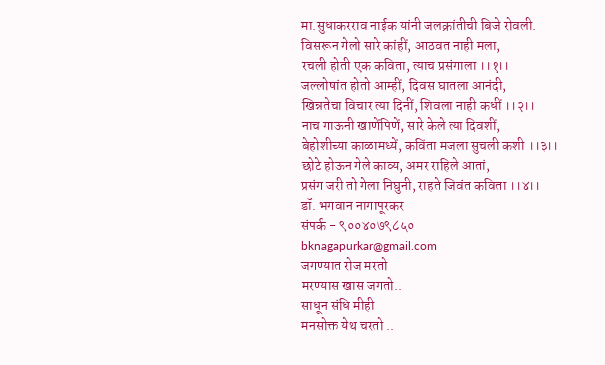मा.सुधाकरराव नाईक यांनी जलक्रांतीची बिजे रोवली.
विसरून गेलो सारे कांहीं, आठवत नाही मला,
रचली होती एक कविता, त्याच प्रसंगाला ।।१।।
जल्लोषांत होतो आम्हीं, दिवस घातला आनंदी,
खिन्नतेचा विचार त्या दिनीं, शिवला नाही कधीं ।।२।।
नाच गाऊनी खाणेंपिणें, सारे केले त्या दिवशीं,
बेहोशीच्या काळामध्यें, कविंता मजला सुचली कशी ।।३।।
छोटे होऊन गेले काव्य, अमर राहिले आतां,
प्रसंग जरी तो गेला निघुनी, राहते जिवंत कविता ।।४।।
डॉ. भगवान नागापूरकर
संपर्क - ९००४०७९८५०
bknagapurkar@gmail.com
जगण्यात रोज मरतो
मरण्यास खास जगतो..
साधून संधि मीही
मनसोक्त येथ चरतो ..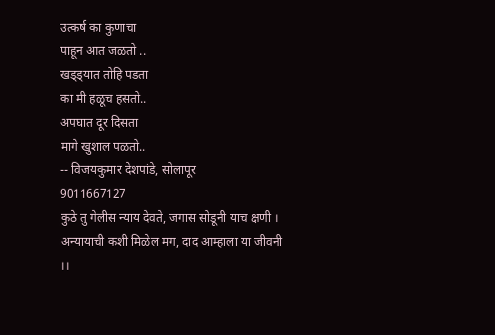उत्कर्ष का कुणाचा
पाहून आत जळतो ..
खड्ड्यात तोहि पडता
का मी हळूच हसतो..
अपघात दूर दिसता
मागे खुशाल पळतो..
-- विजयकुमार देशपांडे, सोलापूर
9011667127
कुठे तु गेलीस न्याय देवते, जगास सोडूनी याच क्षणी ।
अन्यायाची कशी मिळेल मग, दाद आम्हाला या जीवनी ।।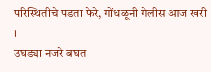परिस्थितीचे पडता फेरे, गोंधळूनी गेलीस आज खरी ।
उघड्या नजरे बघत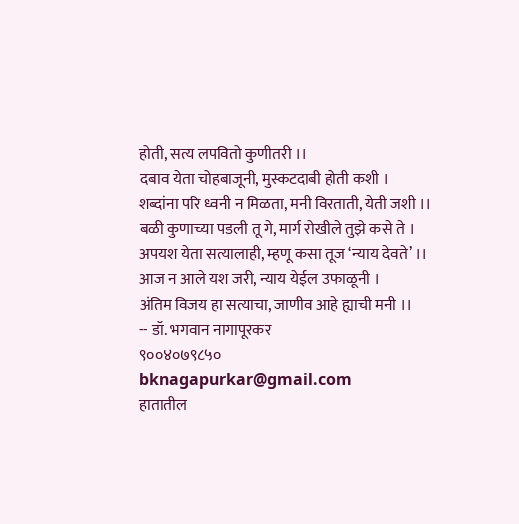होती, सत्य लपवितो कुणीतरी ।।
दबाव येता चोहबाजूनी, मुस्कटदाबी होती कशी ।
शब्दांना परि ध्वनी न मिळता, मनी विरताती, येती जशी ।।
बळी कुणाच्या पडली तू गे, मार्ग रोखीले तुझे कसे ते ।
अपयश येता सत्यालाही, म्हणू कसा तूज ‘न्याय देवते’ ।।
आज न आले यश जरी, न्याय येईल उफाळूनी ।
अंतिम विजय हा सत्याचा, जाणीव आहे ह्याची मनी ।।
-- डॉ. भगवान नागापूरकर
९००४०७९८५०
bknagapurkar@gmail.com
हातातील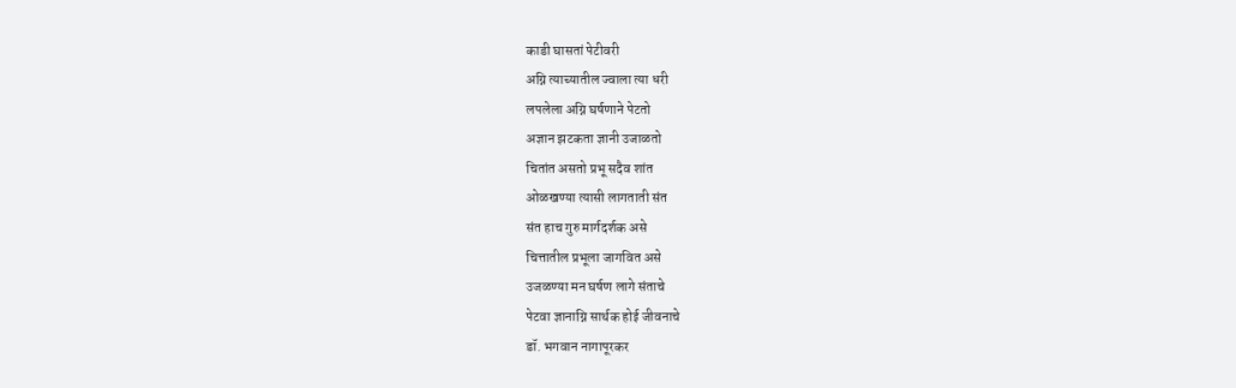काडी घासतां पेटीवरी
अग्नि त्याच्यातील ज्वाला त्या धरी
लपलेला अग्नि घर्षणाने पेटतो
अज्ञान झटकता ज्ञानी उजाळतो
चितांत असतो प्रभू सदैव शांत
ओळखण्या त्यासी लागताती संत
संत हाच गुरु मार्गदर्शक असे
चित्तातील प्रभूला जागवित असे
उजळण्या मन घर्षण लागे संताचे
पेटवा ज्ञानाग्नि सार्थक होई जीवनाचे
डॉ. भगवान नागापूरकर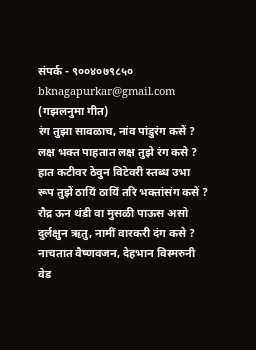संपर्क - ९००४०७९८५०
bknagapurkar@gmail.com
(गझलनुमा गीत)
रंग तुझा सावळाच, नांव पांडुरंग कसें ?
लक्ष भक्त पाहतात लक्ष तुझे रंग कसे ?
हात कटीवर ठेवुन विटेवरी स्तब्ध उभा
रूप तुझें ठायिं ठायिं तरि भक्तांसंग कसें ?
रौद्र ऊन थंडी वा मुसळी पाऊस असो
दुर्लक्षुन ऋतु, नामीं वारकरी दंग कसे ?
नाचतात वैष्णवजन, देहभान विस्मरुनी
वेड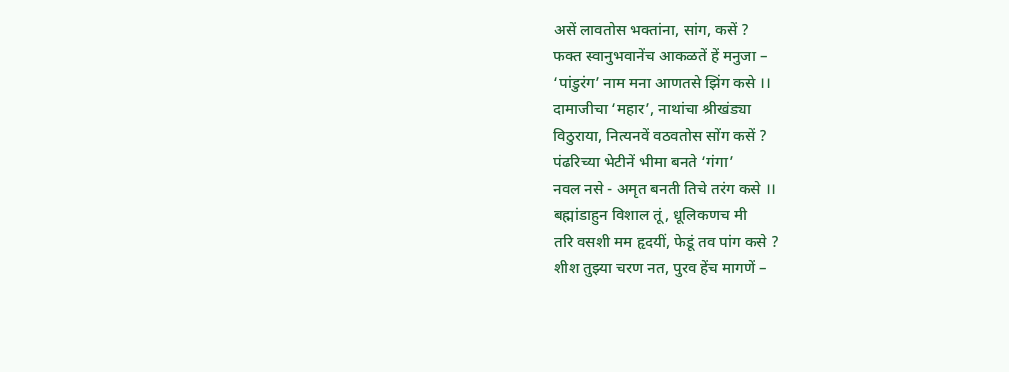असें लावतोस भक्तांना, सांग, कसें ?
फक्त स्वानुभवानेंच आकळतें हें मनुजा –
‘पांडुरंग’ नाम मना आणतसे झिंग कसे ।।
दामाजीचा ‘महार’, नाथांचा श्रीखंड्या
विठुराया, नित्यनवें वठवतोस सोंग कसें ?
पंढरिच्या भेटीनें भीमा बनते ‘गंगा’
नवल नसे - अमृत बनती तिचे तरंग कसे ।।
बह्मांडाहुन विशाल तूं, धूलिकणच मी
तरि वसशी मम हृदयीं, फेडूं तव पांग कसे ?
शीश तुझ्या चरण नत, पुरव हेंच मागणें –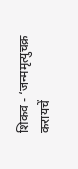शिकव - ‘जन्ममृत्युचक्र करायचें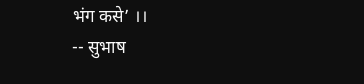भंग कसे’ ।।
-- सुभाष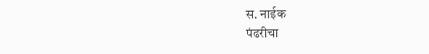स. नाईक
पंढरीचा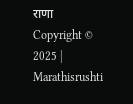राणा
Copyright © 2025 | Marathisrushti